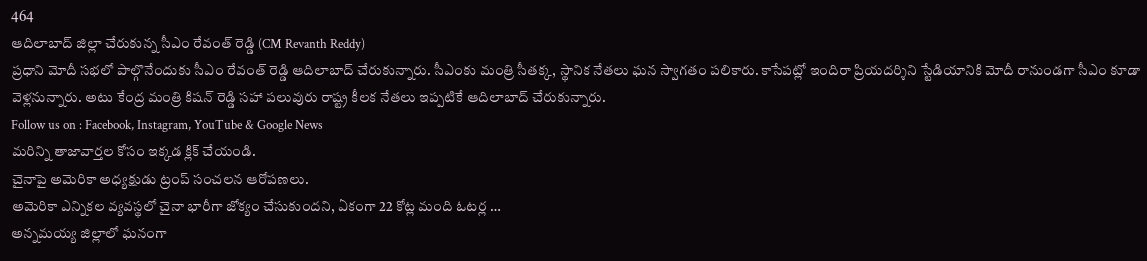464
ఆదిలాబాద్ జిల్లా చేరుకున్న సీఎం రేవంత్ రెడ్డి (CM Revanth Reddy)
ప్రధాని మోదీ సభలో పాల్గొనేందుకు సీఎం రేవంత్ రెడ్డి ఆదిలాబాద్ చేరుకున్నారు. సీఎంకు మంత్రి సీతక్క, స్థానిక నేతలు ఘన స్వాగతం పలికారు. కాసేపట్లో ఇందిరా ప్రియదర్శిని స్టేడియానికి మోదీ రానుండగా సీఎం కూడా వెళ్లనున్నారు. అటు కేంద్ర మంత్రి కిషన్ రెడ్డి సహా పలువురు రాష్ట్ర కీలక నేతలు ఇప్పటికే ఆదిలాబాద్ చేరుకున్నారు.
Follow us on : Facebook, Instagram, YouTube & Google News
మరిన్ని తాజావార్తల కోసం ఇక్కడ క్లిక్ చేయండి.
చైనాపై అమెరికా అధ్యక్షుడు ట్రంప్ సంచలన ఆరోపణలు.
అమెరికా ఎన్నికల వ్యవస్థలో చైనా భారీగా జోక్యం చేసుకుందని, ఏకంగా 22 కోట్ల మంది ఓటర్ల …
అన్నమయ్య జిల్లాలో ఘనంగా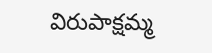విరుపాక్షమ్మ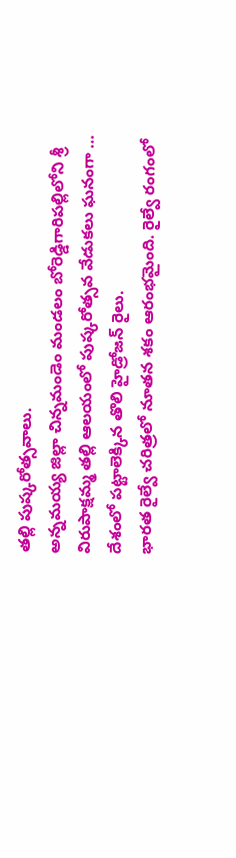తల్లి పుష్కరోత్సవాలు.
అన్నమయ్య జిల్లా చిన్నమండెం మండలం బోరెడ్డిగారిపల్లిలోని శ్రీ విరుపాక్షమ్మ తల్లి ఆలయంలో పుష్కరోత్సవ వేడుకలు ఘనంగా …
దేశంలో పట్టాలెక్కిన తొలి హైడ్రోజన్ రైలు.
భారత రైల్వే చరిత్రలో నూతన శకం ఆరంభమైంది. రైల్వే రంగంలో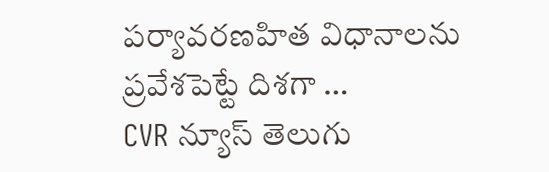పర్యావరణహిత విధానాలను ప్రవేశపెట్టే దిశగా …
CVR న్యూస్ తెలుగు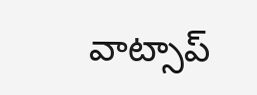వాట్సాప్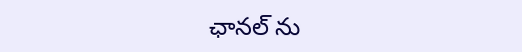ఛానల్ ను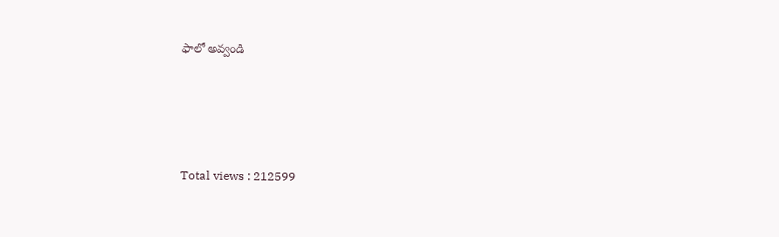ఫాలో అవ్వండి




Total views : 212599